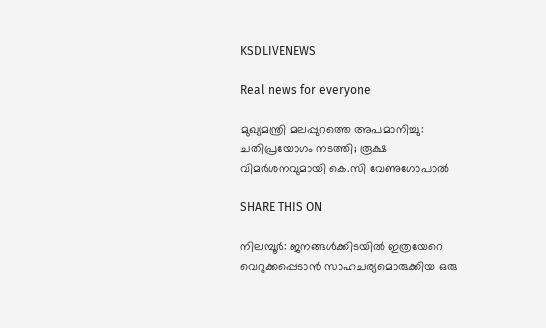KSDLIVENEWS

Real news for everyone

മുഖ്യമന്ത്രി മലപ്പുറത്തെ അപമാനിച്ചു: ചതിപ്രയോഗം നടത്തി; രൂക്ഷ വിമർശനവുമായി കെ.സി വേണുഗോപാൽ

SHARE THIS ON

നിലമ്പൂർ: ജനങ്ങൾക്കിടയിൽ ഇത്രയേറെ വെറുക്കപ്പെടാൻ സാഹചര്യമൊരുക്കിയ ഒരു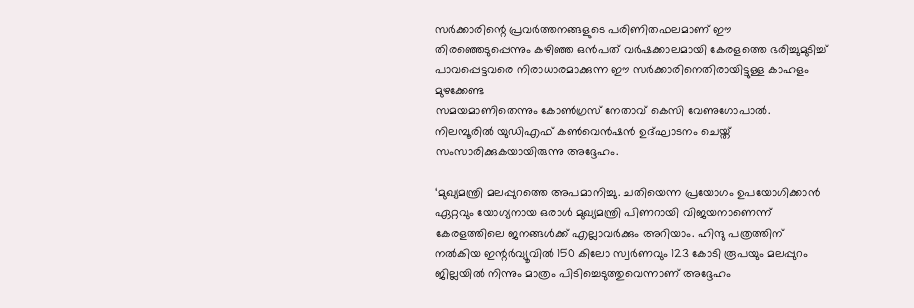സർക്കാരിന്റെ പ്രവർത്തനങ്ങളുടെ പരിണിതഫലമാണ് ഈ തിരഞ്ഞെടുപ്പെന്നും കഴിഞ്ഞ ഒൻപത് വർഷക്കാലമായി കേരളത്തെ ഭരിച്ചുമുടിച്ച് പാവപ്പെട്ടവരെ നിരാധാരമാക്കുന്ന ഈ സർക്കാരിനെതിരായിട്ടുള്ള കാഹളം മുഴക്കേണ്ട
സമയമാണിതെന്നും കോൺഗ്രസ് നേതാവ് കെസി വേണുഗോപാൽ. നിലമ്പൂരിൽ യുഡിഎഫ് കൺവെൻഷൻ ഉദ്ഘാടനം ചെയ്ത് സംസാരിക്കുകയായിരുന്നു അദ്ദേഹം.

‘മുഖ്യമന്ത്രി മലപ്പുറത്തെ അപമാനിച്ചു. ചതിയെന്ന പ്രയോഗം ഉപയോഗിക്കാൻ ഏറ്റവും യോഗ്യനായ ഒരാൾ മുഖ്യമന്ത്രി പിണറായി വിജയനാണെന്ന് കേരളത്തിലെ ജനങ്ങൾക്ക് എല്ലാവർക്കും അറിയാം. ഹിന്ദു പത്രത്തിന് നൽകിയ ഇന്റർവ്യൂവിൽ 150 കിലോ സ്വർണവും 123 കോടി രൂപയും മലപ്പുറം ജില്ലയിൽ നിന്നും മാത്രം പിടിച്ചെടുത്തുവെന്നാണ് അദ്ദേഹം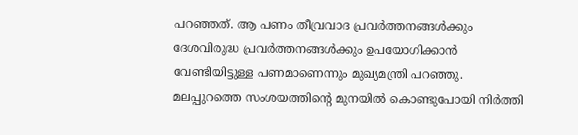പറഞ്ഞത്. ആ പണം തീവ്രവാദ പ്രവർത്തനങ്ങൾക്കും ദേശവിരുദ്ധ പ്രവർത്തനങ്ങൾക്കും ഉപയോഗിക്കാൻ വേണ്ടിയിട്ടുള്ള പണമാണെന്നും മുഖ്യമന്ത്രി പറഞ്ഞു. മലപ്പുറത്തെ സംശയത്തിന്റെ മുനയിൽ കൊണ്ടുപോയി നിർത്തി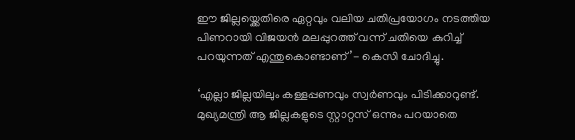ഈ ജില്ലയ്ക്കെതിരെ ഏറ്റവും വലിയ ചതിപ്രയോഗം നടത്തിയ പിണറായി വിജയൻ മലപ്പുറത്ത് വന്ന് ചതിയെ കുറിച്ച് പറയുന്നത് എന്തുകൊണ്ടാണ്’- കെസി ചോദിച്ചു.

‘എല്ലാ ജില്ലയിലും കള്ളപ്പണവും സ്വർണവും പിടിക്കാറുണ്ട്. മുഖ്യമന്ത്രി ആ ജില്ലകളുടെ സ്റ്റാറ്റസ് ഒന്നും പറയാതെ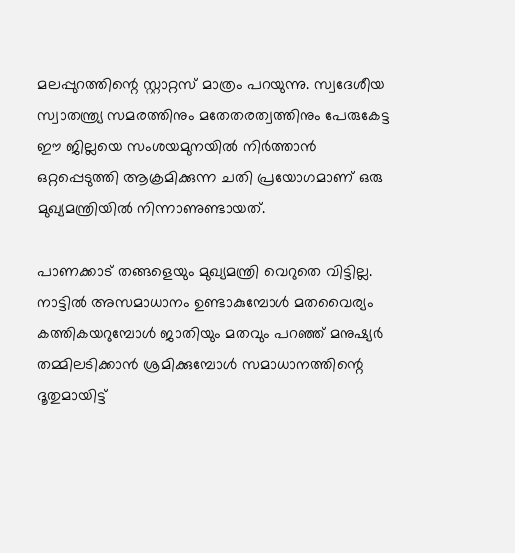മലപ്പുറത്തിന്റെ സ്റ്റാറ്റസ് മാത്രം പറയുന്നു. സ്വദേശീയ സ്വാതന്ത്ര്യ സമരത്തിനും മതേതരത്വത്തിനും പേരുകേട്ട ഈ ജില്ലയെ സംശയമുനയിൽ നിർത്താൻ ഒറ്റപ്പെടുത്തി ആക്രമിക്കുന്ന ചതി പ്രയോഗമാണ് ഒരു മുഖ്യമന്ത്രിയിൽ നിന്നാണുണ്ടായത്.

പാണക്കാട് തങ്ങളെയും മുഖ്യമന്ത്രി വെറുതെ വിട്ടില്ല. നാട്ടിൽ അസമാധാനം ഉണ്ടാകുമ്പോൾ മതവൈര്യം കത്തികയറുമ്പോൾ ജാതിയും മതവും പറഞ്ഞ് മനുഷ്യർ തമ്മിലടിക്കാൻ ശ്രമിക്കുമ്പോൾ സമാധാനത്തിന്റെ ദൂതുമായിട്ട്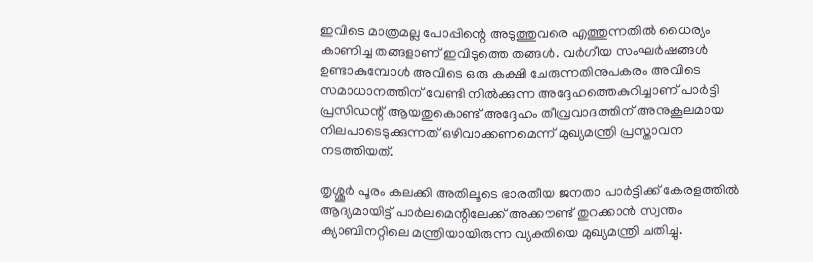ഇവിടെ മാത്രമല്ല പോപ്പിന്റെ അടുത്തുവരെ എത്തുന്നതിൽ ധൈര്യം കാണിച്ച തങ്ങളാണ് ഇവിടുത്തെ തങ്ങൾ. വർഗീയ സംഘർഷങ്ങൾ ഉണ്ടാകുമ്പോൾ അവിടെ ഒരു കക്ഷി ചേരുന്നതിനുപകരം അവിടെ സമാധാനത്തിന് വേണ്ടി നിൽക്കുന്ന അദ്ദേഹത്തെകുറിച്ചാണ് പാർട്ടി പ്രസിഡന്റ് ആയതുകൊണ്ട് അദ്ദേഹം തീവ്രവാദത്തിന് അനുകൂലമായ നിലപാടെടുക്കുന്നത് ഒഴിവാക്കണമെന്ന് മുഖ്യമന്ത്രി പ്രസ്താവന നടത്തിയത്.

തൃശ്ശൂർ പൂരം കലക്കി അതിലൂടെ ഭാരതീയ ജനതാ പാർട്ടിക്ക് കേരളത്തിൽ ആദ്യമായിട്ട് പാർലമെന്റിലേക്ക് അക്കൗണ്ട് തുറക്കാൻ സ്വന്തം ക്യാബിനറ്റിലെ മന്ത്രിയായിരുന്ന വ്യക്തിയെ മുഖ്യമന്ത്രി ചതിച്ചു.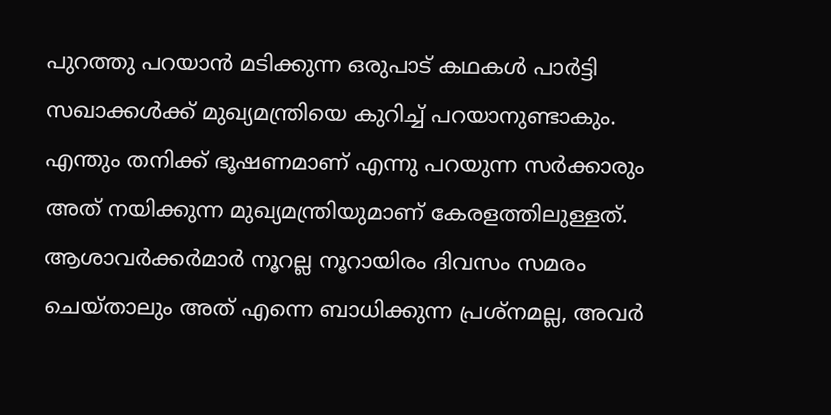പുറത്തു പറയാൻ മടിക്കുന്ന ഒരുപാട് കഥകൾ പാർട്ടി സഖാക്കൾക്ക് മുഖ്യമന്ത്രിയെ കുറിച്ച് പറയാനുണ്ടാകും. എന്തും തനിക്ക് ഭൂഷണമാണ് എന്നു പറയുന്ന സർക്കാരും അത് നയിക്കുന്ന മുഖ്യമന്ത്രിയുമാണ് കേരളത്തിലുള്ളത്. ആശാവർക്കർമാർ നൂറല്ല നൂറായിരം ദിവസം സമരം ചെയ്താലും അത് എന്നെ ബാധിക്കുന്ന പ്രശ്നമല്ല, അവർ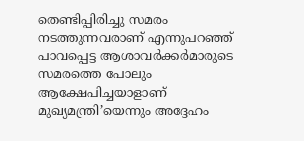തെണ്ടിപ്പിരിച്ചു സമരം നടത്തുന്നവരാണ് എന്നുപറഞ്ഞ് പാവപ്പെട്ട ആശാവർക്കർമാരുടെ സമരത്തെ പോലും ആക്ഷേപിച്ചയാളാണ് മുഖ്യമന്ത്രി’യെന്നും അദ്ദേഹം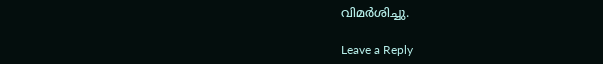വിമർശിച്ചു.

Leave a Reply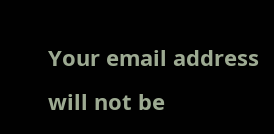Your email address will not be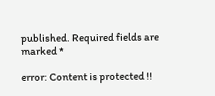published. Required fields are marked *

error: Content is protected !!